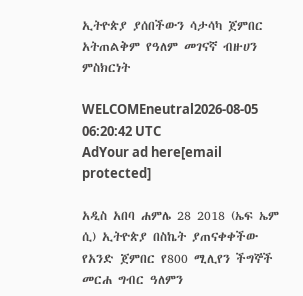ኢትዮጵያ ያሰበችውን ሳታሳካ ጀምበር አትጠልቅም የዓለም መገናኛ ብዙሀን ምስክርነት

WELCOMEneutral2026-08-05 06:20:42 UTC
AdYour ad here[email protected]

አዲስ አበባ ሐምሌ 28 2018 (ኤፍ ኤም ሲ) ኢትዮጵያ በስኬት ያጠናቀቀችው የአንድ ጀምበር የ800 ሚሊየን ችግኞች መርሐ ግብር ዓለምን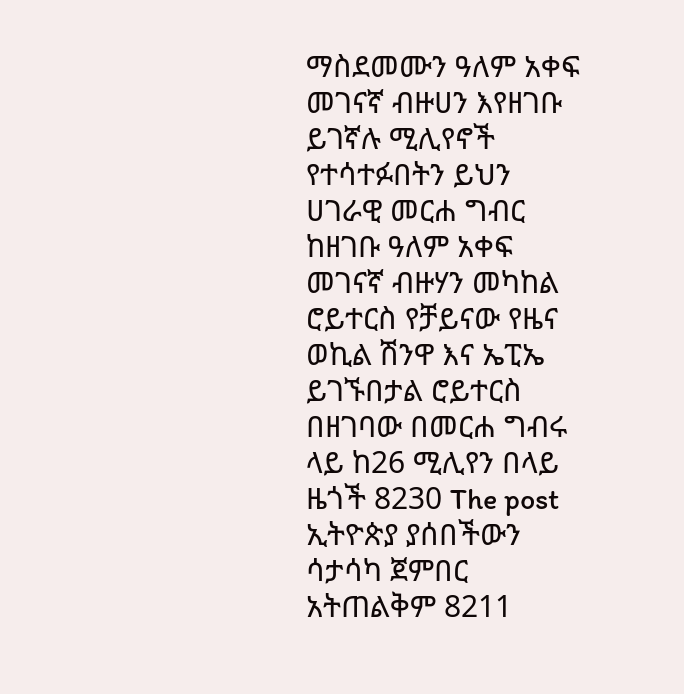ማስደመሙን ዓለም አቀፍ መገናኛ ብዙሀን እየዘገቡ ይገኛሉ ሚሊየኖች የተሳተፉበትን ይህን ሀገራዊ መርሐ ግብር ከዘገቡ ዓለም አቀፍ መገናኛ ብዙሃን መካከል ሮይተርስ የቻይናው የዜና ወኪል ሽንዋ እና ኤፒኤ ይገኙበታል ሮይተርስ በዘገባው በመርሐ ግብሩ ላይ ከ26 ሚሊየን በላይ ዜጎች 8230 The post ኢትዮጵያ ያሰበችውን ሳታሳካ ጀምበር አትጠልቅም 8211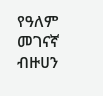የዓለም መገናኛ ብዙሀን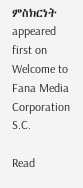ምስክርነት appeared first on Welcome to Fana Media Corporation S.C.

Read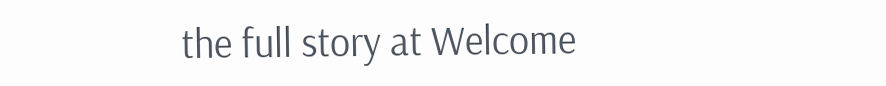the full story at Welcome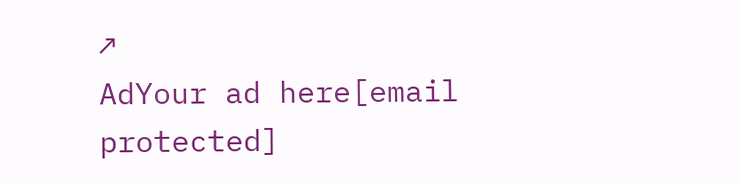↗
AdYour ad here[email protected]